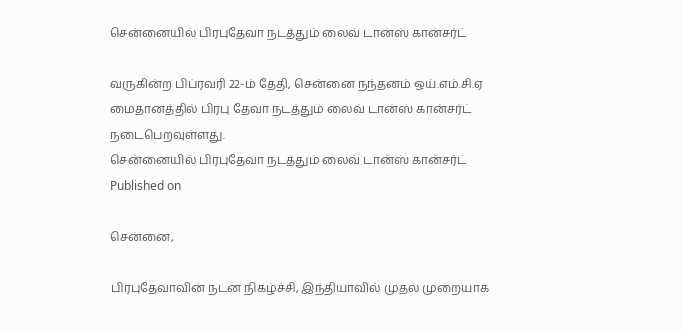சென்னையில் பிரபுதேவா நடத்தும் லைவ் டான்ஸ் கான்சர்ட்

வருகின்ற பிப்ரவரி 22-ம் தேதி, சென்னை நந்தனம் ஒய்.எம்.சி.ஏ மைதானத்தில் பிரபு தேவா நடத்தும் லைவ் டான்ஸ் கான்சர்ட் நடைபெறவுள்ளது.
சென்னையில் பிரபுதேவா நடத்தும் லைவ் டான்ஸ் கான்சர்ட்
Published on

சென்னை,

பிரபுதேவாவின் நடன நிகழ்ச்சி, இந்தியாவில் முதல் முறையாக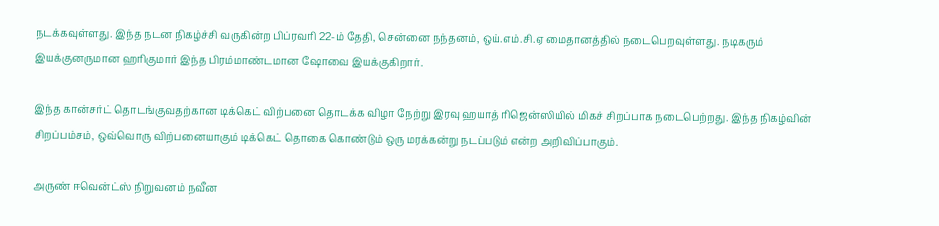நடக்கவுள்ளது. இந்த நடன நிகழ்ச்சி வருகின்ற பிப்ரவரி 22-ம் தேதி, சென்னை நந்தனம், ஒய்.எம்.சி.ஏ மைதானத்தில் நடைபெறவுள்ளது. நடிகரும் இயக்குனருமான ஹரிகுமார் இந்த பிரம்மாண்டமான ஷோவை இயக்குகிறார்.

இந்த கான்சர்ட் தொடங்குவதற்கான டிக்கெட் விற்பனை தொடக்க விழா நேற்று இரவு ஹயாத் ரிஜென்ஸியில் மிகச் சிறப்பாக நடைபெற்றது. இந்த நிகழ்வின் சிறப்பம்சம், ஒவ்வொரு விற்பனையாகும் டிக்கெட் தொகை கொண்டும் ஒரு மரக்கன்று நடப்படும் என்ற அறிவிப்பாகும்.

அருண் ஈவென்ட்ஸ் நிறுவனம் நவீன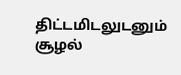திட்டமிடலுடனும் சூழல்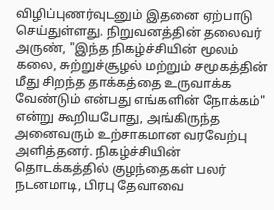விழிப்புணர்வுடனும் இதனை ஏற்பாடு செய்துள்ளது. நிறுவனத்தின் தலைவர் அருண், "இந்த நிகழ்ச்சியின் மூலம் கலை, சுற்றுச்சூழல் மற்றும் சமூகத்தின் மீது சிறந்த தாக்கத்தை உருவாக்க வேண்டும் என்பது எங்களின் நோக்கம்" என்று கூறியபோது, அங்கிருந்த அனைவரும் உற்சாகமான வரவேற்பு அளித்தனர். நிகழ்ச்சியின் தொடக்கத்தில் குழந்தைகள் பலர் நடனமாடி, பிரபு தேவாவை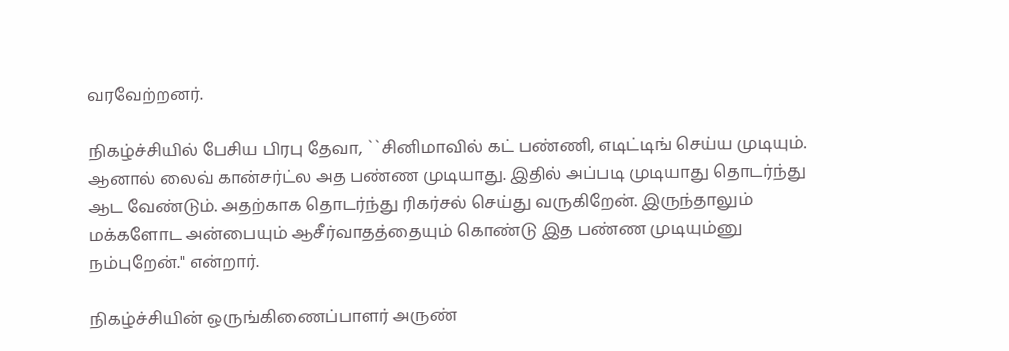வரவேற்றனர்.

நிகழ்ச்சியில் பேசிய பிரபு தேவா, ``சினிமாவில் கட் பண்ணி, எடிட்டிங் செய்ய முடியும். ஆனால் லைவ் கான்சர்ட்ல அத பண்ண முடியாது. இதில் அப்படி முடியாது தொடர்ந்து ஆட வேண்டும். அதற்காக தொடர்ந்து ரிகர்சல் செய்து வருகிறேன். இருந்தாலும் மக்களோட அன்பையும் ஆசீர்வாதத்தையும் கொண்டு இத பண்ண முடியும்னு நம்புறேன்." என்றார்.

நிகழ்ச்சியின் ஒருங்கிணைப்பாளர் அருண்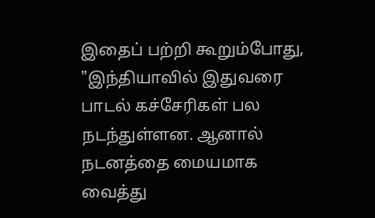இதைப் பற்றி கூறும்போது, "இந்தியாவில் இதுவரை பாடல் கச்சேரிகள் பல நடந்துள்ளன. ஆனால் நடனத்தை மையமாக வைத்து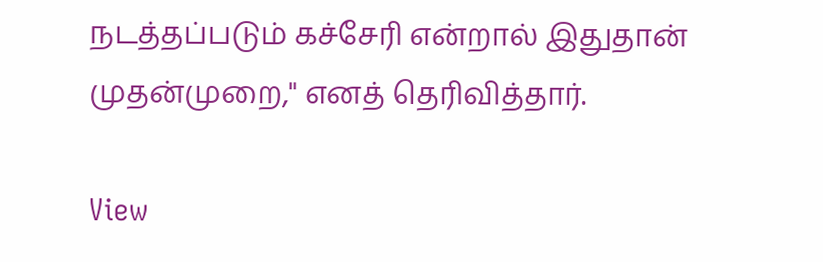நடத்தப்படும் கச்சேரி என்றால் இதுதான் முதன்முறை," எனத் தெரிவித்தார்.

View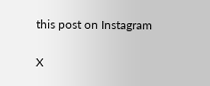this post on Instagram

X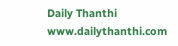Daily Thanthi
www.dailythanthi.com